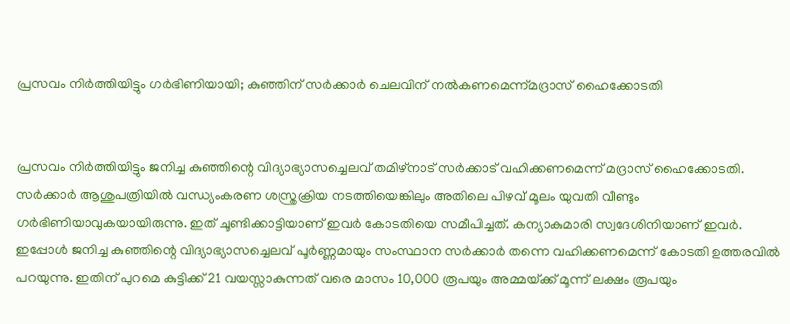പ്രസവം നിർ‍ത്തിയിട്ടും ഗർ‍ഭിണിയായി; കുഞ്ഞിന് സർ‍ക്കാർ‍ ചെലവിന് നൽ‍കണമെന്ന്മദ്രാസ് ഹൈക്കോടതി


പ്രസവം നിർ‍ത്തിയിട്ടും ജനിച്ച കുഞ്ഞിന്റെ വിദ്യാഭ്യാസച്ചെലവ് തമിഴ്‌നാട് സർ‍ക്കാട് വഹിക്കണമെന്ന് മദ്രാസ് ഹൈക്കോടതി. സർ‍ക്കാർ‍ ആശുപത്രിയിൽ‍ വന്ധ്യംകരണ ശസ്ത്രക്രിയ നടത്തിയെങ്കിലും അതിലെ പിഴവ് മൂലം യുവതി വീണ്ടും ഗർ‍ഭിണിയാവുകയായിരുന്നു. ഇത് ചൂണ്ടിക്കാട്ടിയാണ് ഇവർ‍ കോടതിയെ സമീപിച്ചത്. കന്യാകുമാരി സ്വദേശിനിയാണ് ഇവർ‍. ഇപ്പോൾ‍ ജനിച്ച കുഞ്ഞിന്റെ വിദ്യാഭ്യാസച്ചെലവ് പൂർ‍ണ്ണമായും സംസ്ഥാന സർ‍ക്കാർ‍ തന്നെ വഹിക്കണമെന്ന് കോടതി ഉത്തരവിൽ‍ പറയുന്നു. ഇതിന് പുറമെ കുട്ടിക്ക് 21 വയസ്സാകുന്നത് വരെ മാസം 10,000 രൂപയും അമ്മയ്‌ക്ക് മൂന്ന് ലക്ഷം രൂപയും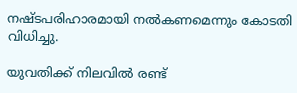നഷ്ടപരിഹാരമായി നൽ‍കണമെന്നും കോടതി വിധിച്ചു.

യുവതിക്ക് നിലവിൽ‍ രണ്ട്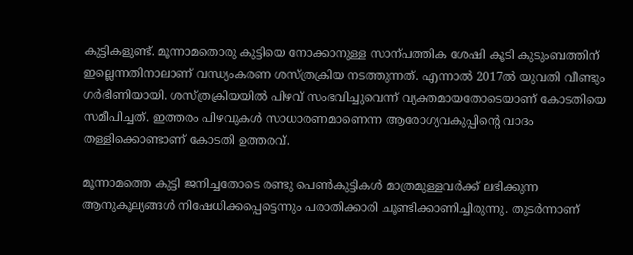കുട്ടികളുണ്ട്. മൂന്നാമതൊരു കുട്ടിയെ നോക്കാനുള്ള സാന്പത്തിക ശേഷി കൂടി കുടുംബത്തിന് ഇല്ലെന്നതിനാലാണ് വന്ധ്യംകരണ ശസ്ത്രക്രിയ നടത്തുന്നത്. എന്നാൽ‍ 2017ൽ‍ യുവതി വീണ്ടും ഗർ‍ഭിണിയായി. ശസ്ത്രക്രിയയിൽ‍ പിഴവ് സംഭവിച്ചുവെന്ന് വ്യക്തമായതോടെയാണ് കോടതിയെ സമീപിച്ചത്. ഇത്തരം പിഴവുകൾ‍ സാധാരണമാണെന്ന ആരോഗ്യവകുപ്പിന്റെ വാദം തള്ളിക്കൊണ്ടാണ് കോടതി ഉത്തരവ്.

മൂന്നാമത്തെ കുട്ടി ജനിച്ചതോടെ രണ്ടു പെൺകുട്ടികൾ‍ മാത്രമുള്ളവർ‍ക്ക് ലഭിക്കുന്ന ആനുകൂല്യങ്ങൾ‍ നിഷേധിക്കപ്പെട്ടെന്നും പരാതിക്കാരി ചൂണ്ടിക്കാണിച്ചിരുന്നു. തുടർ‍ന്നാണ്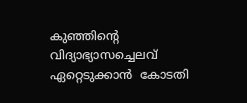കുഞ്ഞിന്റെ വിദ്യാഭ്യാസച്ചെലവ് ഏറ്റെടുക്കാൻ  കോടതി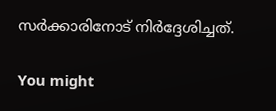സർ‍ക്കാരിനോട് നിർ‍ദ്ദേശിച്ചത്.

You might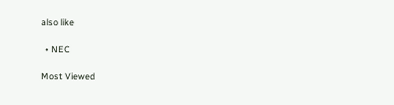also like

  • NEC

Most Viewed